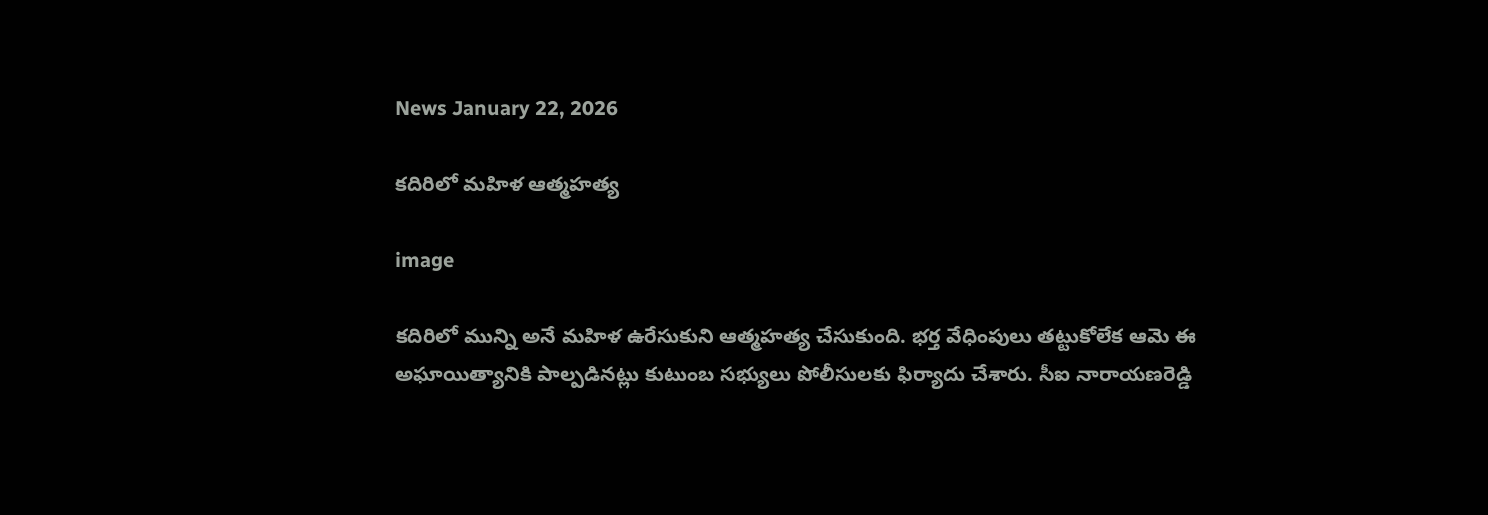News January 22, 2026

కదిరిలో మహిళ ఆత్మహత్య

image

కదిరిలో మున్ని అనే మహిళ ఉరేసుకుని ఆత్మహత్య చేసుకుంది. భర్త వేధింపులు తట్టుకోలేక ఆమె ఈ అఘాయిత్యానికి పాల్పడినట్లు కుటుంబ సభ్యులు పోలీసులకు ఫిర్యాదు చేశారు. సీఐ నారాయణరెడ్డి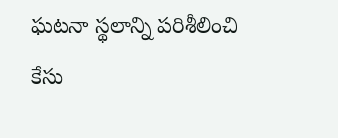ఘటనా స్థలాన్ని పరిశీలించి కేసు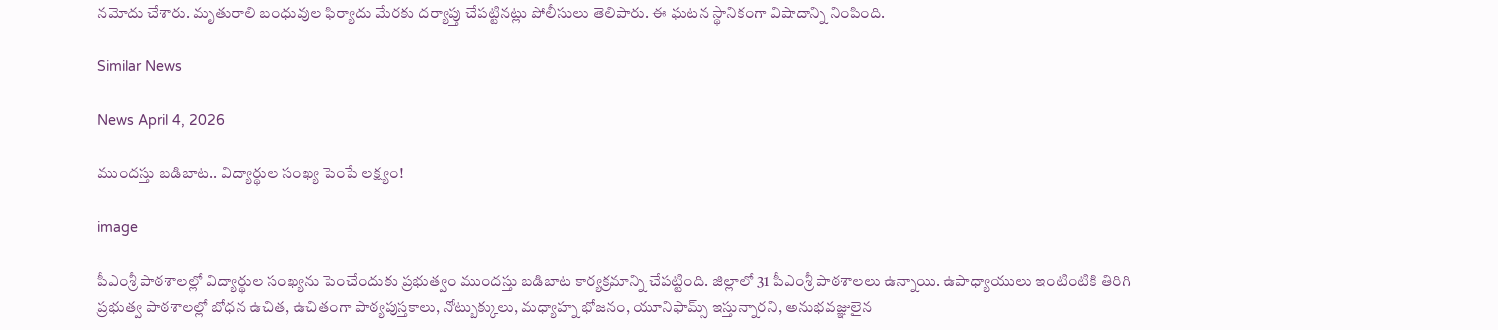నమోదు చేశారు. మృతురాలి బంధువుల ఫిర్యాదు మేరకు దర్యాప్తు చేపట్టినట్లు పోలీసులు తెలిపారు. ఈ ఘటన స్థానికంగా విషాదాన్ని నింపింది.

Similar News

News April 4, 2026

ముందస్తు బడిబాట.. విద్యార్థుల సంఖ్య పెంపే లక్ష్యం!

image

పీఎంశ్రీ పాఠశాలల్లో విద్యార్థుల సంఖ్యను పెంచేందుకు ప్రభుత్వం ముందస్తు బడిబాట కార్యక్రమాన్ని చేపట్టింది. జిల్లాలో 31 పీఎంశ్రీ పాఠశాలలు ఉన్నాయి. ఉపాధ్యాయులు ఇంటింటికి తిరిగి ప్రభుత్వ పాఠశాలల్లో బోధన ఉచిత, ఉచితంగా పాఠ్యపుస్తకాలు, నోట్బుక్కులు, మధ్యాహ్న భోజనం, యూనిఫామ్స్ ఇస్తున్నారని, అనుభవజ్ఞులైన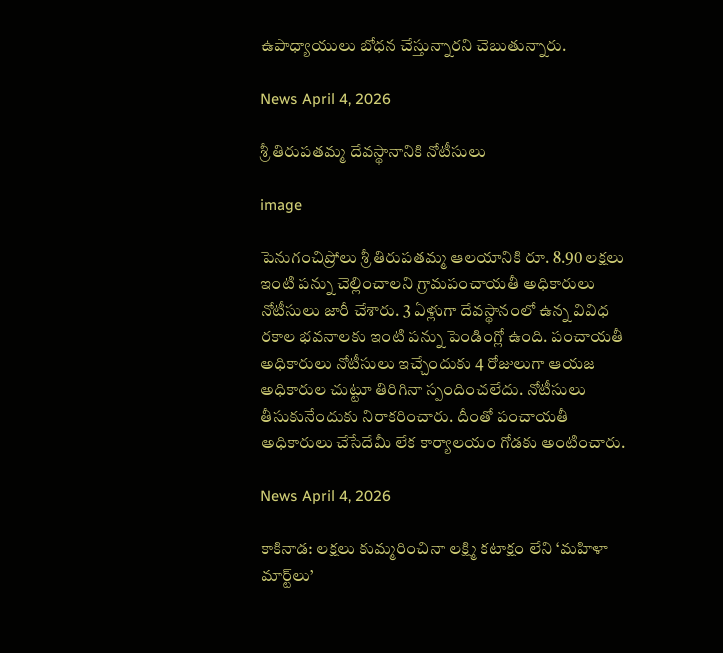ఉపాధ్యాయులు బోధన చేస్తున్నారని చెబుతున్నారు.

News April 4, 2026

శ్రీ తిరుపతమ్మ దేవస్థానానికి నోటీసులు

image

పెనుగంచిప్రోలు శ్రీ తిరుపతమ్మ ఆలయానికి రూ. 8.90 లక్షలు ఇంటి పన్ను చెల్లించాలని గ్రామపంచాయతీ అధికారులు నోటీసులు జారీ చేశారు. 3 ఏళ్లుగా దేవస్థానంలో ఉన్న వివిధ రకాల భవనాలకు ఇంటి పన్ను పెండింగ్లో ఉంది. పంచాయతీ అధికారులు నోటీసులు ఇచ్చేందుకు 4 రోజులుగా ఆయజ అధికారుల చుట్టూ తిరిగినా స్పందించలేదు. నోటీసులు తీసుకునేందుకు నిరాకరించారు. దీంతో పంచాయతీ అధికారులు చేసేదేమీ లేక కార్యాలయం గోడకు అంటించారు.

News April 4, 2026

కాకినాడ: లక్షలు కుమ్మరించినా లక్ష్మి కటాక్షం లేని ‘మహిళా మార్ట్‌లు’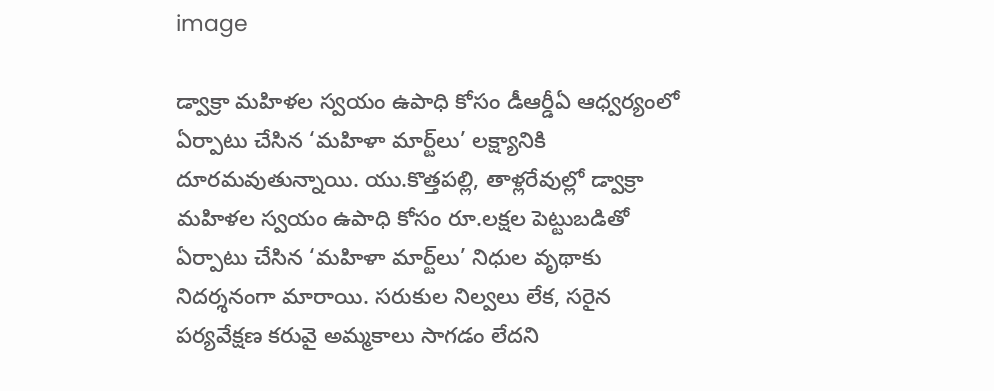image

డ్వాక్రా మహిళల స్వయం ఉపాధి కోసం డీఆర్డీఏ ఆధ్వర్యంలో ఏర్పాటు చేసిన ‘మహిళా మార్ట్‌లు’ లక్ష్యానికి దూరమవుతున్నాయి. యు.కొత్తపల్లి, తాళ్లరేవుల్లో డ్వాక్రా మహిళల స్వయం ఉపాధి కోసం రూ.లక్షల పెట్టుబడితో ఏర్పాటు చేసిన ‘మహిళా మార్ట్‌లు’ నిధుల వృథాకు నిదర్శనంగా మారాయి. సరుకుల నిల్వలు లేక, సరైన పర్యవేక్షణ కరువై అమ్మకాలు సాగడం లేదని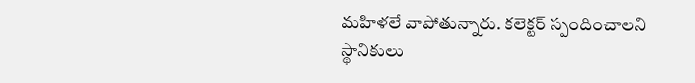మహిళలే వాపోతున్నారు. కలెక్టర్ స్పందించాలని స్థానికులు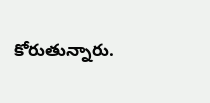కోరుతున్నారు.